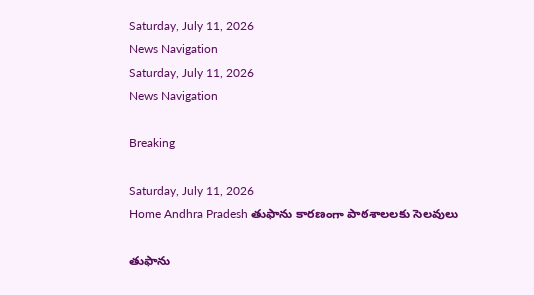Saturday, July 11, 2026
News Navigation
Saturday, July 11, 2026
News Navigation

Breaking

Saturday, July 11, 2026
Home Andhra Pradesh తుఫాను కారణంగా పాఠశాలలకు సెలవులు

తుఫాను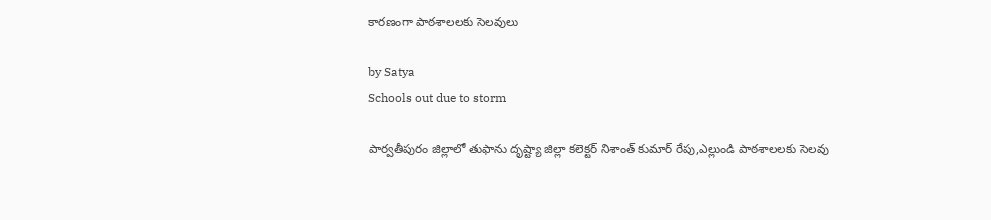కారణంగా పాఠశాలలకు సెలవులు

by Satya
Schools out due to storm

పార్వతీపురం జిల్లాలో తుఫాను దృష్ట్యా జిల్లా కలెక్టర్ నిశాంత్ కుమార్ రేపు,ఎల్లుండి పాఠశాలలకు సెలవు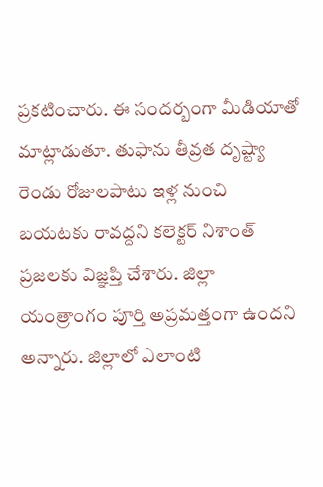ప్రకటించారు. ఈ సందర్బంగా మీడియాతో మాట్లాడుతూ. తుఫాను తీవ్రత దృష్ట్యా రెండు రోజులపాటు ఇళ్ల నుంచి బయటకు రావద్దని కలెక్టర్ నిశాంత్ ప్రజలకు విజ్ఞప్తి చేశారు. జిల్లా యంత్రాంగం పూర్తి అప్రమత్తంగా ఉందని అన్నారు. జిల్లాలో ఎలాంటి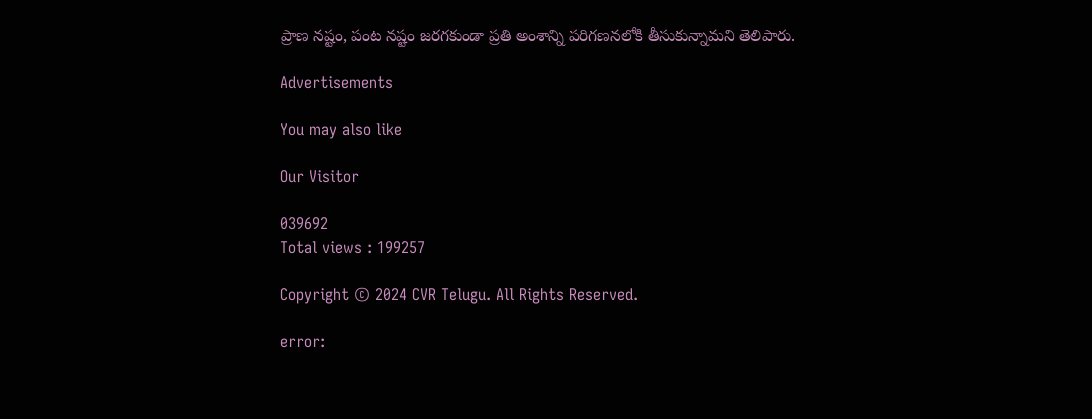ప్రాణ నష్టం, పంట నష్టం జరగకుండా ప్రతి అంశాన్ని పరిగణనలోకి తీసుకున్నామని తెలిపారు.

Advertisements

You may also like

Our Visitor

039692
Total views : 199257

Copyright © 2024 CVR Telugu. All Rights Reserved.

error: